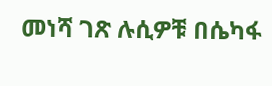መነሻ ገጽ ሉሲዎቹ በሴካፋ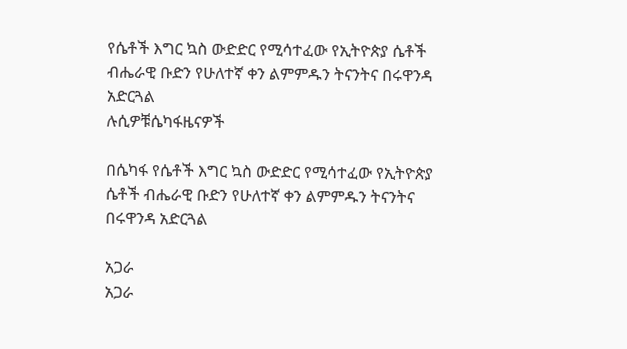የሴቶች እግር ኳስ ውድድር የሚሳተፈው የኢትዮጵያ ሴቶች ብሔራዊ ቡድን የሁለተኛ ቀን ልምምዱን ትናንትና በሩዋንዳ አድርጓል
ሉሲዎቹሴካፋዜናዎች

በሴካፋ የሴቶች እግር ኳስ ውድድር የሚሳተፈው የኢትዮጵያ ሴቶች ብሔራዊ ቡድን የሁለተኛ ቀን ልምምዱን ትናንትና በሩዋንዳ አድርጓል

አጋራ
አጋራ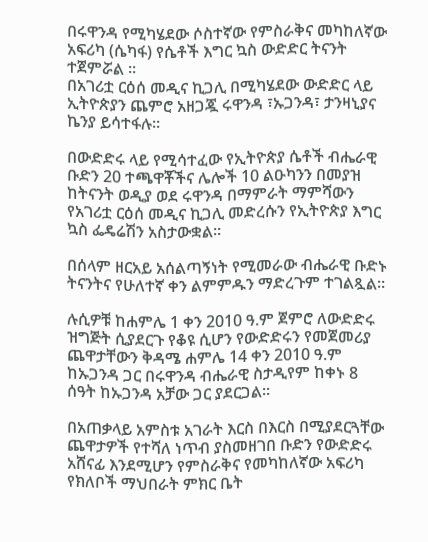በሩዋንዳ የሚካሄደው ሶስተኛው የምስራቅና መካከለኛው አፍሪካ (ሴካፋ) የሴቶች እግር ኳስ ውድድር ትናንት ተጀምሯል ።
በአገሪቷ ርዕሰ መዲና ኪጋሊ በሚካሄደው ውድድር ላይ ኢትዮጵያን ጨምሮ አዘጋጇ ሩዋንዳ ፣ኡጋንዳ፣ ታንዛኒያና ኬንያ ይሳተፋሉ።

በውድድሩ ላይ የሚሳተፈው የኢትዮጵያ ሴቶች ብሔራዊ ቡድን 20 ተጫዋቾችና ሌሎች 10 ልዑካንን በመያዝ ከትናንት ወዲያ ወደ ሩዋንዳ በማምራት ማምሻውን የአገሪቷ ርዕሰ መዲና ኪጋሊ መድረሱን የኢትዮጵያ እግር ኳስ ፌዴሬሽን አስታውቋል።

በሰላም ዘርአይ አሰልጣኝነት የሚመራው ብሔራዊ ቡድኑ ትናንትና የሁለተኛ ቀን ልምምዱን ማድረጉም ተገልጿል።

ሉሲዎቹ ከሐምሌ 1 ቀን 2010 ዓ.ም ጀምሮ ለውድድሩ ዝግጅት ሲያደርጉ የቆዩ ሲሆን የውድድሩን የመጀመሪያ ጨዋታቸውን ቅዳሜ ሐምሌ 14 ቀን 2010 ዓ.ም ከኡጋንዳ ጋር በሩዋንዳ ብሔራዊ ስታዲየም ከቀኑ 8 ሰዓት ከኡጋንዳ አቻው ጋር ያደርጋል።

በአጠቃላይ አምስቱ አገራት እርስ በእርስ በሚያደርጓቸው ጨዋታዎች የተሻለ ነጥብ ያስመዘገበ ቡድን የውድድሩ አሸናፊ እንደሚሆን የምስራቅና የመካከለኛው አፍሪካ የክለቦች ማህበራት ምክር ቤት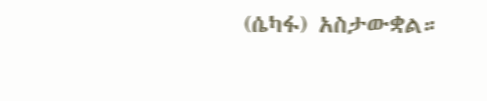(ሴካፋ) አስታውቋል።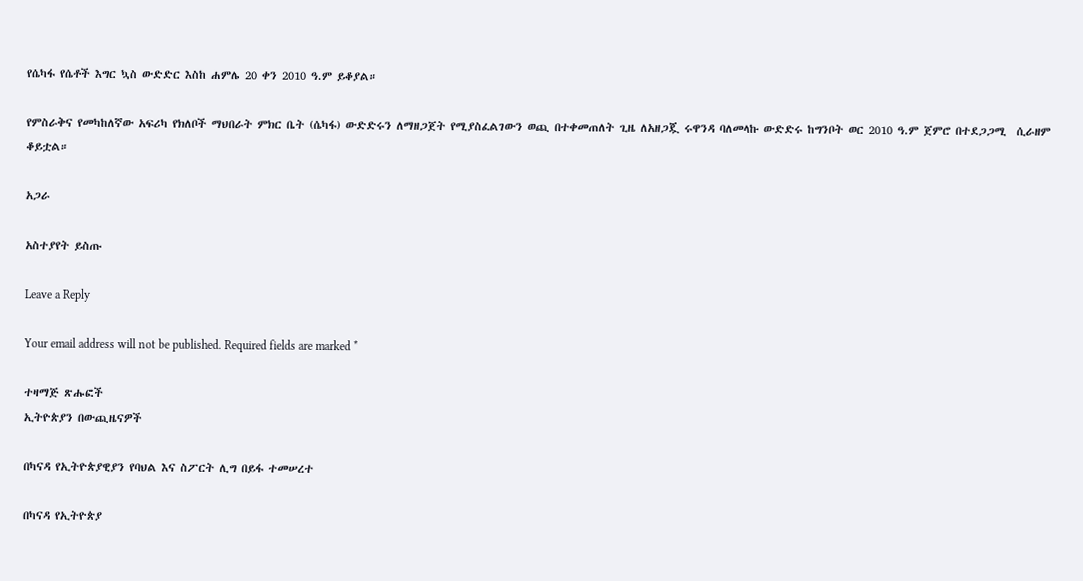የሴካፋ የሴቶች እግር ኳስ ውድድር እስከ ሐምሌ 20 ቀን 2010 ዓ.ም ይቆያል።

የምስራቅና የመካከለኛው አፍሪካ የክለቦች ማህበራት ምክር ቤት (ሴካፋ) ውድድሩን ለማዘጋጀት የሚያስፈልገውን ወጪ በተቀመጠለት ጊዜ ለአዘጋጇ ሩዋንዳ ባለመላኩ ውድድሩ ከግንቦት ወር 2010 ዓ.ም ጀምሮ በተደጋጋሚ  ሲራዘም ቆይቷል።

አጋራ

አስተያየት ይስጡ

Leave a Reply

Your email address will not be published. Required fields are marked *

ተዛማጅ ጽሑፎች
ኢትዮጵያን በውጪዜናዎች

በካናዳ የኢትዮጵያዊያን የባህል እና ስፖርት ሊግ በይፋ ተመሠረተ

በካናዳ የኢትዮጵያ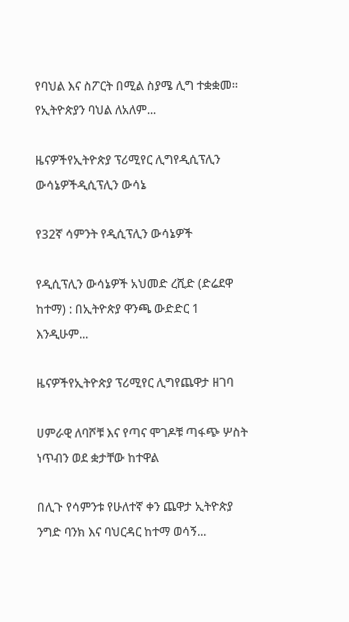የባህል እና ስፖርት በሚል ስያሜ ሊግ ተቋቋመ። የኢትዮጵያን ባህል ለአለም...

ዜናዎችየኢትዮጵያ ፕሪሚየር ሊግየዲሲፕሊን ውሳኔዎችዲሲፕሊን ውሳኔ

የ32ኛ ሳምንት የዲሲፕሊን ውሳኔዎች

የዲሲፕሊን ውሳኔዎች አህመድ ረሺድ (ድሬደዋ ከተማ) : በኢትዮጵያ ዋንጫ ውድድር 1 እንዲሁም...

ዜናዎችየኢትዮጵያ ፕሪሚየር ሊግየጨዋታ ዘገባ

ሀምራዊ ለባሾቹ እና የጣና ሞገዶቹ ጣፋጭ ሦስት ነጥብን ወደ ቋታቸው ከተዋል

በሊጉ የሳምንቱ የሁለተኛ ቀን ጨዋታ ኢትዮጵያ ንግድ ባንክ እና ባህርዳር ከተማ ወሳኝ...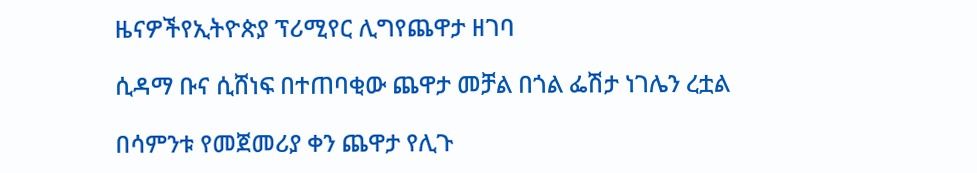ዜናዎችየኢትዮጵያ ፕሪሚየር ሊግየጨዋታ ዘገባ

ሲዳማ ቡና ሲሸነፍ በተጠባቂው ጨዋታ መቻል በጎል ፌሽታ ነገሌን ረቷል

በሳምንቱ የመጀመሪያ ቀን ጨዋታ የሊጉ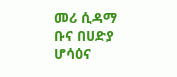መሪ ሲዳማ ቡና በሀድያ ሆሳዕና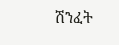ሽንፈት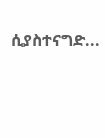ሲያስተናግድ...